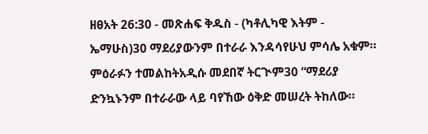ዘፀአት 26:30 - መጽሐፍ ቅዱስ - (ካቶሊካዊ እትም - ኤማሁስ)30 ማደሪያውንም በተራራ እንዳሳየሁህ ምሳሌ አቁም። ምዕራፉን ተመልከትአዲሱ መደበኛ ትርጒም30 “ማደሪያ ድንኳኑንም በተራራው ላይ ባየኸው ዕቅድ መሠረት ትከለው።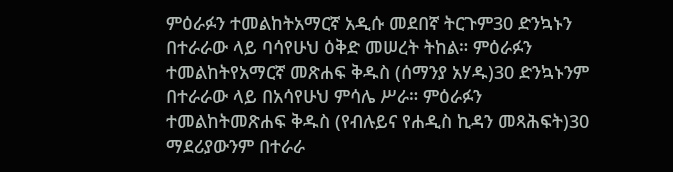ምዕራፉን ተመልከትአማርኛ አዲሱ መደበኛ ትርጉም30 ድንኳኑን በተራራው ላይ ባሳየሁህ ዕቅድ መሠረት ትከል። ምዕራፉን ተመልከትየአማርኛ መጽሐፍ ቅዱስ (ሰማንያ አሃዱ)30 ድንኳኑንም በተራራው ላይ በአሳየሁህ ምሳሌ ሥራ። ምዕራፉን ተመልከትመጽሐፍ ቅዱስ (የብሉይና የሐዲስ ኪዳን መጻሕፍት)30 ማደሪያውንም በተራራ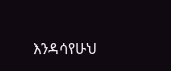እንዳሳየሁህ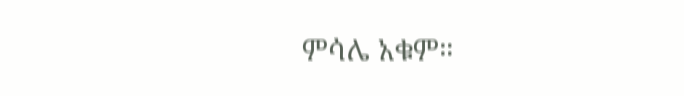ምሳሌ አቁም።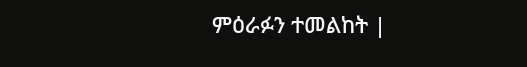ምዕራፉን ተመልከት |